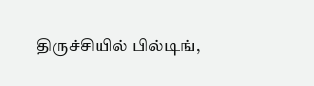திருச்சியில் பில்டிங்,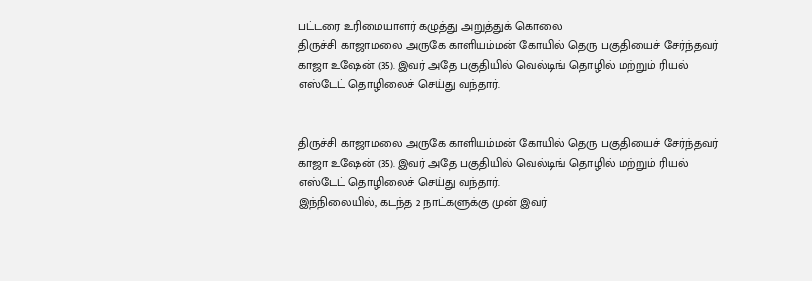பட்டரை உரிமையாளர் கழுத்து அறுத்துக் கொலை
திருச்சி காஜாமலை அருகே காளியம்மன் கோயில் தெரு பகுதியைச் சேர்ந்தவர் காஜா உஷேன் (35). இவர் அதே பகுதியில் வெல்டிங் தொழில் மற்றும் ரியல் எஸ்டேட் தொழிலைச் செய்து வந்தார்.


திருச்சி காஜாமலை அருகே காளியம்மன் கோயில் தெரு பகுதியைச் சேர்ந்தவர் காஜா உஷேன் (35). இவர் அதே பகுதியில் வெல்டிங் தொழில் மற்றும் ரியல் எஸ்டேட் தொழிலைச் செய்து வந்தார்.
இந்நிலையில், கடந்த 2 நாட்களுக்கு முன் இவர்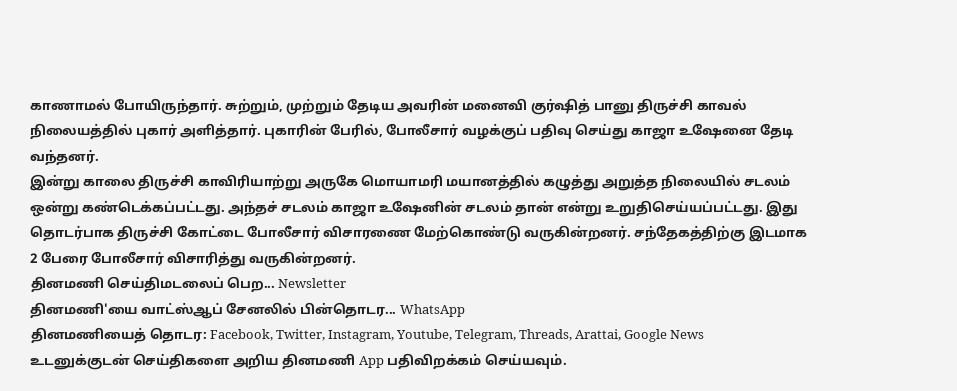காணாமல் போயிருந்தார். சுற்றும், முற்றும் தேடிய அவரின் மனைவி குர்ஷித் பானு திருச்சி காவல் நிலையத்தில் புகார் அளித்தார். புகாரின் பேரில், போலீசார் வழக்குப் பதிவு செய்து காஜா உஷேனை தேடி வந்தனர்.
இன்று காலை திருச்சி காவிரியாற்று அருகே மொயாமரி மயானத்தில் கழுத்து அறுத்த நிலையில் சடலம் ஒன்று கண்டெக்கப்பட்டது. அந்தச் சடலம் காஜா உஷேனின் சடலம் தான் என்று உறுதிசெய்யப்பட்டது. இது தொடர்பாக திருச்சி கோட்டை போலீசார் விசாரணை மேற்கொண்டு வருகின்றனர். சந்தேகத்திற்கு இடமாக 2 பேரை போலீசார் விசாரித்து வருகின்றனர்.
தினமணி செய்திமடலைப் பெற... Newsletter
தினமணி'யை வாட்ஸ்ஆப் சேனலில் பின்தொடர... WhatsApp
தினமணியைத் தொடர: Facebook, Twitter, Instagram, Youtube, Telegram, Threads, Arattai, Google News
உடனுக்குடன் செய்திகளை அறிய தினமணி App பதிவிறக்கம் செய்யவும்.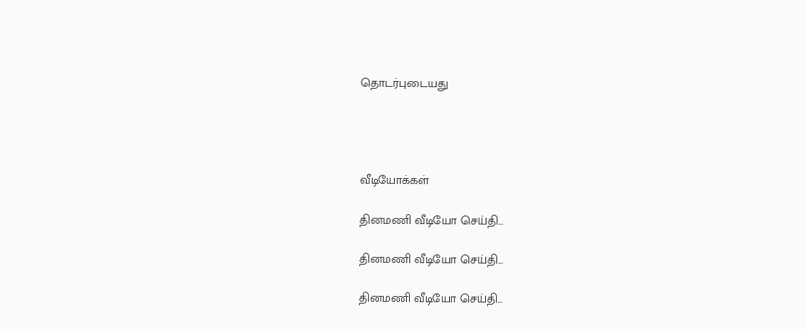தொடர்புடையது




வீடியோக்கள்

தினமணி வீடியோ செய்தி...

தினமணி வீடியோ செய்தி...

தினமணி வீடியோ செய்தி...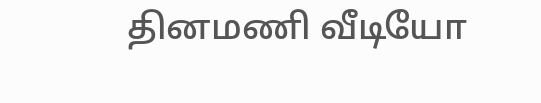தினமணி வீடியோ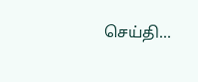செய்தி...